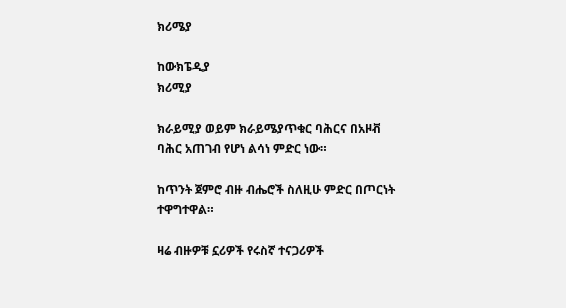ክሪሜያ

ከውክፔዲያ
ክሪሚያ

ክራይሚያ ወይም ክራይሜያጥቁር ባሕርና በአዞቭ ባሕር አጠገብ የሆነ ልሳነ ምድር ነው።

ከጥንት ጀምሮ ብዙ ብሔሮች ስለዚሁ ምድር በጦርነት ተዋግተዋል።

ዛሬ ብዙዎቹ ኗሪዎች የሩስኛ ተናጋሪዎች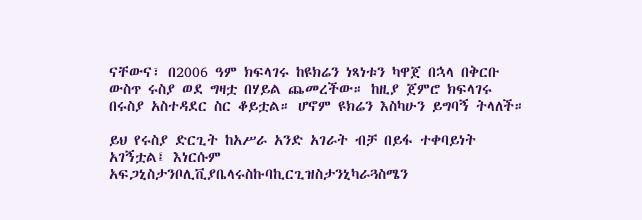ናቸውና፣ በ2006 ዓም ክፍላገሩ ከዩክሬን ነጻነቱን ካዋጀ በኋላ በቅርቡ ውስጥ ሩስያ ወደ ግዛቷ በሃይል ጨመረችው። ከዚያ ጀምሮ ክፍላገሩ በሩስያ አስተዳደር ስር ቆይቷል። ሆኖም ዩክሬን እስካሁን ይግባኝ ትላለች።

ይህ የሩስያ ድርጊት ከአሥራ አንድ አገራት ብቻ በይፋ ተቀባይነት አገኝቷል፤ እነርሱም አፍጋኒስታንቦሊቪያቤላሩስኩባኪርጊዝስታንኒካራጓስሜን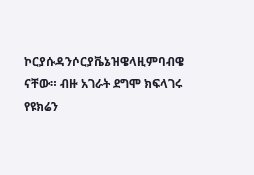ኮርያሱዳንሶርያቬኔዝዌላዚምባብዌ ናቸው። ብዙ አገራት ደግሞ ክፍላገሩ የዩክሬን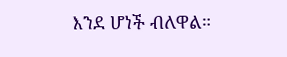እንደ ሆነች ብለዋል።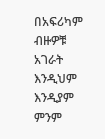በአፍሪካም ብዙዎቹ አገራት እንዲህም እንዲያም ምንም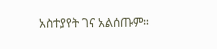አስተያየት ገና አልሰጡም።